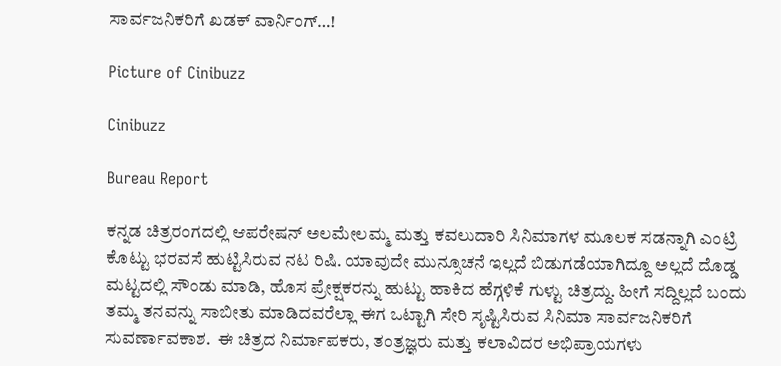ಸಾರ್ವಜನಿಕರಿಗೆ ಖಡಕ್ ವಾರ್ನಿಂಗ್…!

Picture of Cinibuzz

Cinibuzz

Bureau Report

ಕನ್ನಡ ಚಿತ್ರರಂಗದಲ್ಲಿ ಆಪರೇಷನ್ ಅಲಮೇಲಮ್ಮ ಮತ್ತು ಕವಲುದಾರಿ ಸಿನಿಮಾಗಳ ಮೂಲಕ ಸಡನ್ನಾಗಿ ಎಂಟ್ರಿ ಕೊಟ್ಟು ಭರವಸೆ ಹುಟ್ಟಿಸಿರುವ ನಟ ರಿಷಿ. ಯಾವುದೇ ಮುನ್ಸೂಚನೆ ಇಲ್ಲದೆ ಬಿಡುಗಡೆಯಾಗಿದ್ದೂ ಅಲ್ಲದೆ ದೊಡ್ಡ ಮಟ್ಟದಲ್ಲಿ ಸೌಂಡು ಮಾಡಿ, ಹೊಸ ಪ್ರೇಕ್ಷಕರನ್ನು ಹುಟ್ಟು ಹಾಕಿದ ಹೆಗ್ಗಳಿಕೆ ಗುಳ್ಟು ಚಿತ್ರದ್ದು. ಹೀಗೆ ಸದ್ದಿಲ್ಲದೆ ಬಂದು ತಮ್ಮ ತನವನ್ನು ಸಾಬೀತು ಮಾಡಿದವರೆಲ್ಲಾ ಈಗ ಒಟ್ಟಾಗಿ ಸೇರಿ ಸೃಷ್ಟಿಸಿರುವ ಸಿನಿಮಾ ಸಾರ್ವಜನಿಕರಿಗೆ ಸುವರ್ಣಾವಕಾಶ.  ಈ ಚಿತ್ರದ ನಿರ್ಮಾಪಕರು, ತಂತ್ರಜ್ಞರು ಮತ್ತು ಕಲಾವಿದರ ಅಭಿಪ್ರಾಯಗಳು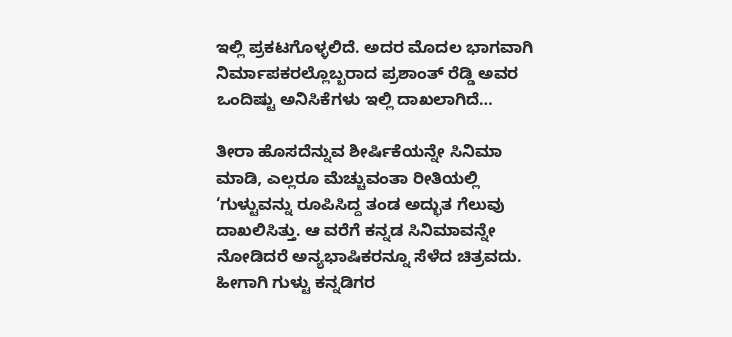ಇಲ್ಲಿ ಪ್ರಕಟಗೊಳ್ಳಲಿದೆ. ಅದರ ಮೊದಲ ಭಾಗವಾಗಿ ನಿರ್ಮಾಪಕರಲ್ಲೊಬ್ಬರಾದ ಪ್ರಶಾಂತ್ ರೆಡ್ಡಿ ಅವರ ಒಂದಿಷ್ಟು ಅನಿಸಿಕೆಗಳು ಇಲ್ಲಿ ದಾಖಲಾಗಿದೆ…

ತೀರಾ ಹೊಸದೆನ್ನುವ ಶೀರ್ಷಿಕೆಯನ್ನೇ ಸಿನಿಮಾ ಮಾಡಿ, ಎಲ್ಲರೂ ಮೆಚ್ಚುವಂತಾ ರೀತಿಯಲ್ಲಿ ‘ಗುಳ್ಟುವನ್ನು ರೂಪಿಸಿದ್ದ ತಂಡ ಅದ್ಭುತ ಗೆಲುವು ದಾಖಲಿಸಿತ್ತು. ಆ ವರೆಗೆ ಕನ್ನಡ ಸಿನಿಮಾವನ್ನೇ ನೋಡಿದರೆ ಅನ್ಯಭಾಷಿಕರನ್ನೂ ಸೆಳೆದ ಚಿತ್ರವದು. ಹೀಗಾಗಿ ಗುಳ್ಟು ಕನ್ನಡಿಗರ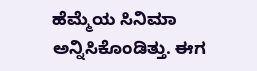ಹೆಮ್ಮೆಯ ಸಿನಿಮಾ ಅನ್ನಿಸಿಕೊಂಡಿತ್ತು. ಈಗ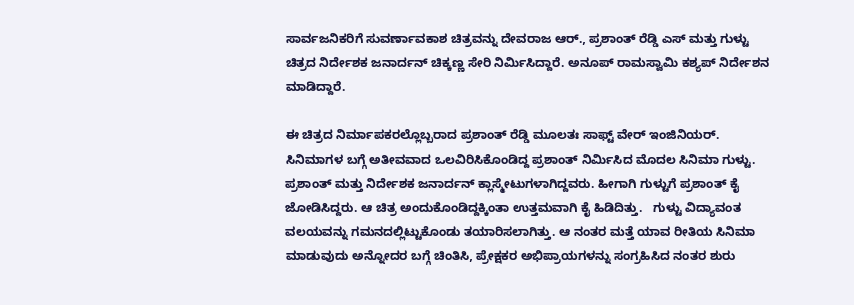ಸಾರ್ವಜನಿಕರಿಗೆ ಸುವರ್ಣಾವಕಾಶ ಚಿತ್ರವನ್ನು ದೇವರಾಜ ಆರ್., ಪ್ರಶಾಂತ್ ರೆಡ್ಡಿ ಎಸ್ ಮತ್ತು ಗುಳ್ಟು ಚಿತ್ರದ ನಿರ್ದೇಶಕ ಜನಾರ್ದನ್ ಚಿಕ್ಕಣ್ಣ ಸೇರಿ ನಿರ್ಮಿಸಿದ್ದಾರೆ. ಅನೂಪ್ ರಾಮಸ್ವಾಮಿ ಕಶ್ಯಪ್ ನಿರ್ದೇಶನ ಮಾಡಿದ್ದಾರೆ.

ಈ ಚಿತ್ರದ ನಿರ್ಮಾಪಕರಲ್ಲೊಬ್ಬರಾದ ಪ್ರಶಾಂತ್ ರೆಡ್ಡಿ ಮೂಲತಃ ಸಾಫ್ಟ್ ವೇರ್ ಇಂಜಿನಿಯರ್. ಸಿನಿಮಾಗಳ ಬಗ್ಗೆ ಅತೀವವಾದ ಒಲವಿರಿಸಿಕೊಂಡಿದ್ದ ಪ್ರಶಾಂತ್ ನಿರ್ಮಿಸಿದ ಮೊದಲ ಸಿನಿಮಾ ಗುಳ್ಟು. ಪ್ರಶಾಂತ್ ಮತ್ತು ನಿರ್ದೇಶಕ ಜನಾರ್ದನ್ ಕ್ಲಾಸ್ಮೇಟುಗಳಾಗಿದ್ದವರು. ಹೀಗಾಗಿ ಗುಳ್ಟುಗೆ ಪ್ರಶಾಂತ್ ಕೈ ಜೋಡಿಸಿದ್ದರು. ಆ ಚಿತ್ರ ಅಂದುಕೊಂಡಿದ್ದಕ್ಕಿಂತಾ ಉತ್ತಮವಾಗಿ ಕೈ ಹಿಡಿದಿತ್ತು.   ಗುಳ್ಟು ವಿದ್ಯಾವಂತ ವಲಯವನ್ನು ಗಮನದಲ್ಲಿಟ್ಟುಕೊಂಡು ತಯಾರಿಸಲಾಗಿತ್ತು. ಆ ನಂತರ ಮತ್ತೆ ಯಾವ ರೀತಿಯ ಸಿನಿಮಾ ಮಾಡುವುದು ಅನ್ನೋದರ ಬಗ್ಗೆ ಚಿಂತಿಸಿ, ಪ್ರೇಕ್ಷಕರ ಅಭಿಪ್ರಾಯಗಳನ್ನು ಸಂಗ್ರಹಿಸಿದ ನಂತರ ಶುರು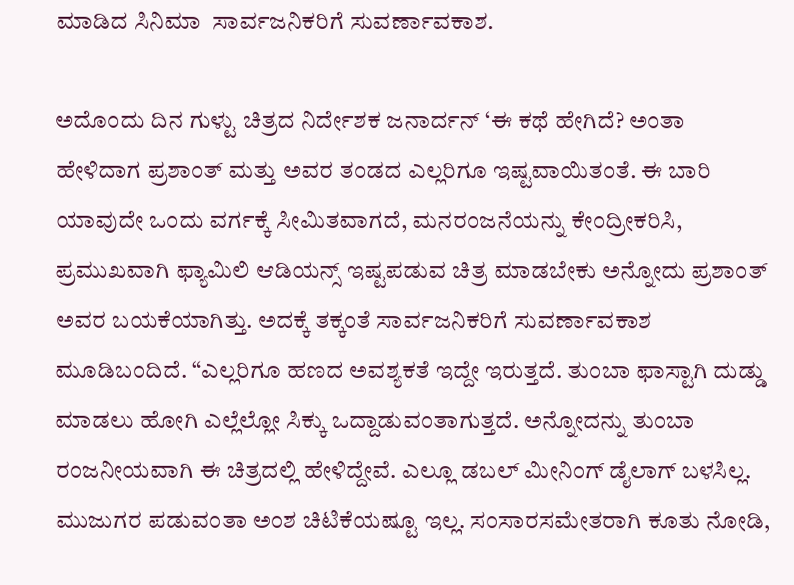ಮಾಡಿದ ಸಿನಿಮಾ  ಸಾರ್ವಜನಿಕರಿಗೆ ಸುವರ್ಣಾವಕಾಶ.

ಅದೊಂದು ದಿನ ಗುಳ್ಟು ಚಿತ್ರದ ನಿರ್ದೇಶಕ ಜನಾರ್ದನ್ ‘ಈ ಕಥೆ ಹೇಗಿದೆ? ಅಂತಾ ಹೇಳಿದಾಗ ಪ್ರಶಾಂತ್ ಮತ್ತು ಅವರ ತಂಡದ ಎಲ್ಲರಿಗೂ ಇಷ್ಟವಾಯಿತಂತೆ. ಈ ಬಾರಿ ಯಾವುದೇ ಒಂದು ವರ್ಗಕ್ಕೆ ಸೀಮಿತವಾಗದೆ, ಮನರಂಜನೆಯನ್ನು ಕೇಂದ್ರೀಕರಿಸಿ, ಪ್ರಮುಖವಾಗಿ ಫ್ಯಾಮಿಲಿ ಆಡಿಯನ್ಸ್ ಇಷ್ಟಪಡುವ ಚಿತ್ರ ಮಾಡಬೇಕು ಅನ್ನೋದು ಪ್ರಶಾಂತ್ ಅವರ ಬಯಕೆಯಾಗಿತ್ತು. ಅದಕ್ಕೆ ತಕ್ಕಂತೆ ಸಾರ್ವಜನಿಕರಿಗೆ ಸುವರ್ಣಾವಕಾಶ ಮೂಡಿಬಂದಿದೆ. “ಎಲ್ಲರಿಗೂ ಹಣದ ಅವಶ್ಯಕತೆ ಇದ್ದೇ ಇರುತ್ತದೆ. ತುಂಬಾ ಫಾಸ್ಟಾಗಿ ದುಡ್ಡು ಮಾಡಲು ಹೋಗಿ ಎಲ್ಲೆಲ್ಲೋ ಸಿಕ್ಕು ಒದ್ದಾಡುವಂತಾಗುತ್ತದೆ. ಅನ್ನೋದನ್ನು ತುಂಬಾ ರಂಜನೀಯವಾಗಿ ಈ ಚಿತ್ರದಲ್ಲಿ ಹೇಳಿದ್ದೇವೆ. ಎಲ್ಲೂ ಡಬಲ್ ಮೀನಿಂಗ್ ಡೈಲಾಗ್ ಬಳಸಿಲ್ಲ. ಮುಜುಗರ ಪಡುವಂತಾ ಅಂಶ ಚಿಟಿಕೆಯಷ್ಟೂ ಇಲ್ಲ. ಸಂಸಾರಸಮೇತರಾಗಿ ಕೂತು ನೋಡಿ,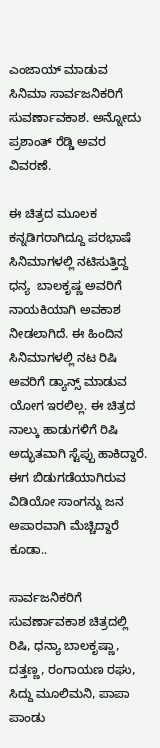ಎಂಜಾಯ್ ಮಾಡುವ ಸಿನಿಮಾ ಸಾರ್ವಜನಿಕರಿಗೆ ಸುವರ್ಣಾವಕಾಶ. ಅನ್ನೋದು ಪ್ರಶಾಂತ್ ರೆಡ್ಡಿ ಅವರ ವಿವರಣೆ.

ಈ ಚಿತ್ರದ ಮೂಲಕ ಕನ್ನಡಿಗರಾಗಿದ್ದೂ ಪರಭಾಷೆ ಸಿನಿಮಾಗಳಲ್ಲಿ ನಟಿಸುತ್ತಿದ್ದ ಧನ್ಯ  ಬಾಲಕೃಷ್ಣ ಅವರಿಗೆ ನಾಯಕಿಯಾಗಿ ಅವಕಾಶ ನೀಡಲಾಗಿದೆ. ಈ ಹಿಂದಿನ ಸಿನಿಮಾಗಳಲ್ಲಿ ನಟ ರಿಷಿ ಅವರಿಗೆ ಡ್ಯಾನ್ಸ್ ಮಾಡುವ ಯೋಗ ಇರಲಿಲ್ಲ. ಈ ಚಿತ್ರದ ನಾಲ್ಕು ಹಾಡುಗಳಿಗೆ ರಿಷಿ ಅದ್ಭುತವಾಗಿ ಸ್ಟೆಪ್ಪು ಹಾಕಿದ್ದಾರೆ. ಈಗ ಬಿಡುಗಡೆಯಾಗಿರುವ ವಿಡಿಯೋ ಸಾಂಗನ್ನು ಜನ ಅಪಾರವಾಗಿ ಮೆಚ್ಚಿದ್ದಾರೆ ಕೂಡಾ..

ಸಾರ್ವಜನಿಕರಿಗೆ ಸುವರ್ಣಾವಕಾಶ ಚಿತ್ರದಲ್ಲಿ ರಿಷಿ, ಧನ್ಯಾ ಬಾಲಕೃಷ್ಣಾ, ದತ್ತಣ್ಣ, ರಂಗಾಯಣ ರಘು, ಸಿದ್ದು ಮೂಲಿಮನಿ, ಪಾಪಾ ಪಾಂಡು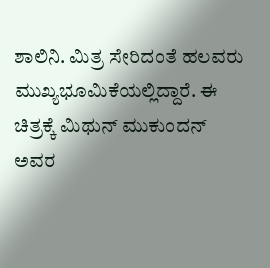ಶಾಲಿನಿ. ಮಿತ್ರ ಸೇರಿದಂತೆ ಹಲವರು ಮುಖ್ಯಭೂಮಿಕೆಯಲ್ಲಿದ್ದಾರೆ. ಈ ಚಿತ್ರಕ್ಕೆ ಮಿಥುನ್ ಮುಕುಂದನ್ ಅವರ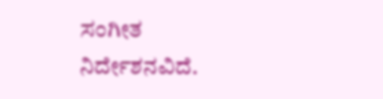ಸಂಗೀತ ನಿರ್ದೇಶನವಿದೆ.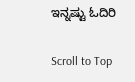ಇನ್ನಷ್ಟು ಓದಿರಿ

Scroll to Top